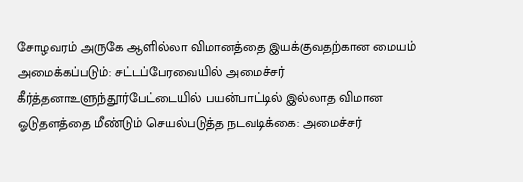சோழவரம் அருகே ஆளில்லா விமானத்தை இயக்குவதற்கான மையம் அமைக்கப்படும்: சட்டப்பேரவையில் அமைச்சர் கீர்த்தனாஉளுந்தூர்பேட்டையில் பயன்பாட்டில் இல்லாத விமான ஓடுதளத்தை மீண்டும் செயல்படுத்த நடவடிக்கை: அமைச்சர்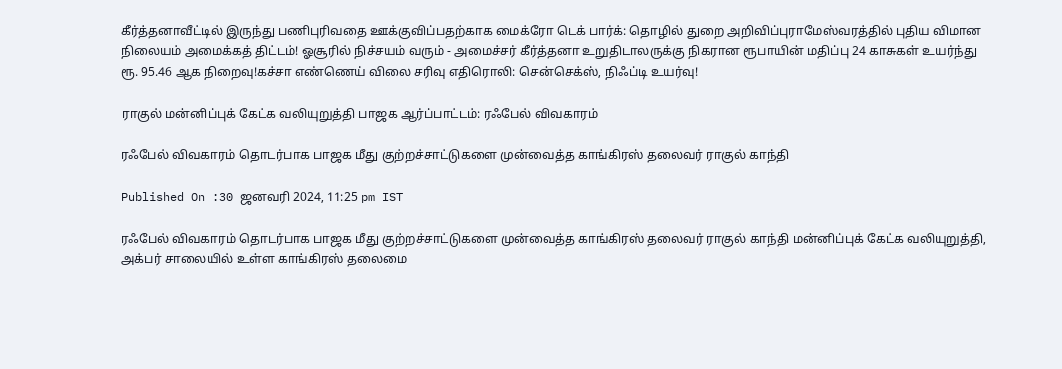கீர்த்தனாவீட்டில் இருந்து பணிபுரிவதை ஊக்குவிப்பதற்காக மைக்ரோ டெக் பார்க்: தொழில் துறை அறிவிப்புராமேஸ்வரத்தில் புதிய விமான நிலையம் அமைக்கத் திட்டம்! ஓசூரில் நிச்சயம் வரும் - அமைச்சர் கீர்த்தனா உறுதிடாலருக்கு நிகரான ரூபாயின் மதிப்பு 24 காசுகள் உயர்ந்து ரூ. 95.46 ஆக நிறைவு!கச்சா எண்ணெய் விலை சரிவு எதிரொலி: சென்செக்ஸ், நிஃப்டி உயர்வு!

ராகுல் மன்னிப்புக் கேட்க வலியுறுத்தி பாஜக ஆர்ப்பாட்டம்: ரஃபேல் விவகாரம்

ரஃபேல் விவகாரம் தொடர்பாக பாஜக மீது குற்றச்சாட்டுகளை முன்வைத்த காங்கிரஸ் தலைவர் ராகுல் காந்தி

Published On :30 ஜனவரி 2024, 11:25 pm IST

ரஃபேல் விவகாரம் தொடர்பாக பாஜக மீது குற்றச்சாட்டுகளை முன்வைத்த காங்கிரஸ் தலைவர் ராகுல் காந்தி மன்னிப்புக் கேட்க வலியுறுத்தி, அக்பர் சாலையில் உள்ள காங்கிரஸ் தலைமை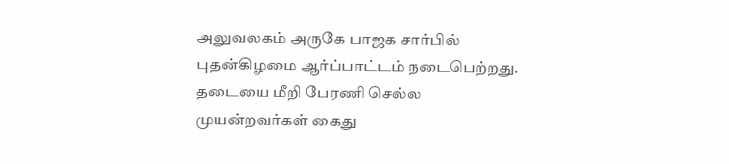அலுவலகம் அருகே பாஜக சார்பில் புதன்கிழமை ஆர்ப்பாட்டம் நடைபெற்றது. தடையை மீறி பேரணி செல்ல முயன்றவர்கள் கைது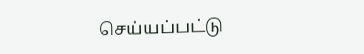செய்யப்பட்டு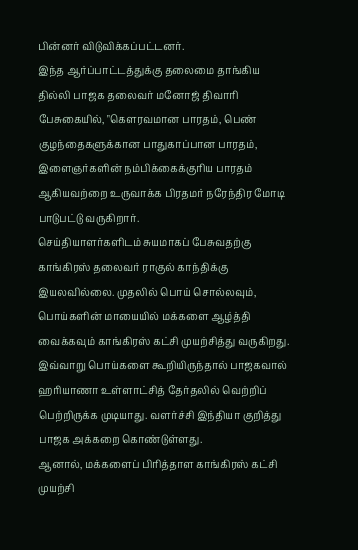பின்னர் விடுவிக்கப்பட்டனர்.
இந்த ஆர்ப்பாட்டத்துக்கு தலைமை தாங்கிய தில்லி பாஜக தலைவர் மனோஜ் திவாரி பேசுகையில், "கெளரவமான பாரதம், பெண் குழந்தைகளுக்கான பாதுகாப்பான பாரதம், இளைஞர்களின் நம்பிக்கைக்குரிய பாரதம் ஆகியவற்றை உருவாக்க பிரதமர் நரேந்திர மோடி பாடுபட்டு வருகிறார்.
செய்தியாளர்களிடம் சுயமாகப் பேசுவதற்கு காங்கிரஸ் தலைவர் ராகுல் காந்திக்கு இயலவில்லை. முதலில் பொய் சொல்லவும், பொய்களின் மாயையில் மக்களை ஆழ்த்தி வைக்கவும் காங்கிரஸ் கட்சி முயற்சித்து வருகிறது. இவ்வாறு பொய்களை கூறியிருந்தால் பாஜகவால் ஹரியாணா உள்ளாட்சித் தேர்தலில் வெற்றிப் பெற்றிருக்க முடியாது. வளர்ச்சி இந்தியா குறித்து பாஜக அக்கறை கொண்டுள்ளது.
ஆனால், மக்களைப் பிரித்தாள காங்கிரஸ் கட்சி முயற்சி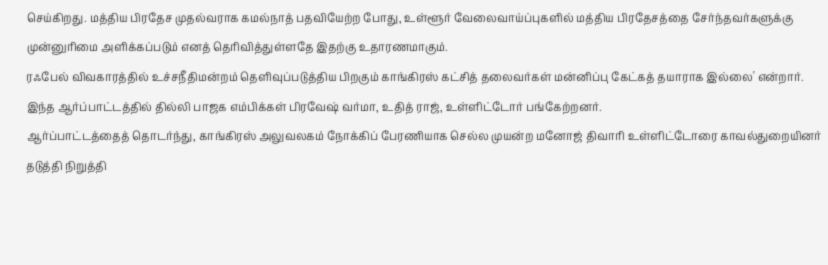செய்கிறது. மத்திய பிரதேச முதல்வராக கமல்நாத் பதவியேற்ற போது, உள்ளூர் வேலைவாய்ப்புகளில் மத்திய பிரதேசத்தை சேர்ந்தவர்களுக்கு முன்னுரிமை அளிக்கப்படும் எனத் தெரிவித்துள்ளதே இதற்கு உதாரணமாகும்.
ரஃபேல் விவகாரத்தில் உச்சநீதிமன்றம் தெளிவுப்படுத்திய பிறகும் காங்கிரஸ் கட்சித் தலைவர்கள் மன்னிப்பு கேட்கத் தயாராக இல்லை' என்றார். இந்த ஆர்ப்பாட்டத்தில் தில்லி பாஜக எம்பிக்கள் பிரவேஷ் வர்மா, உதித் ராஜ், உள்ளிட்டோர் பங்கேற்றனர்.
ஆர்ப்பாட்டத்தைத் தொடர்ந்து, காங்கிரஸ் அலுவலகம் நோக்கிப் பேரணியாக செல்ல முயன்ற மனோஜ் திவாரி உள்ளிட்டோரை காவல்துறையினர் தடுத்தி நிறுத்தி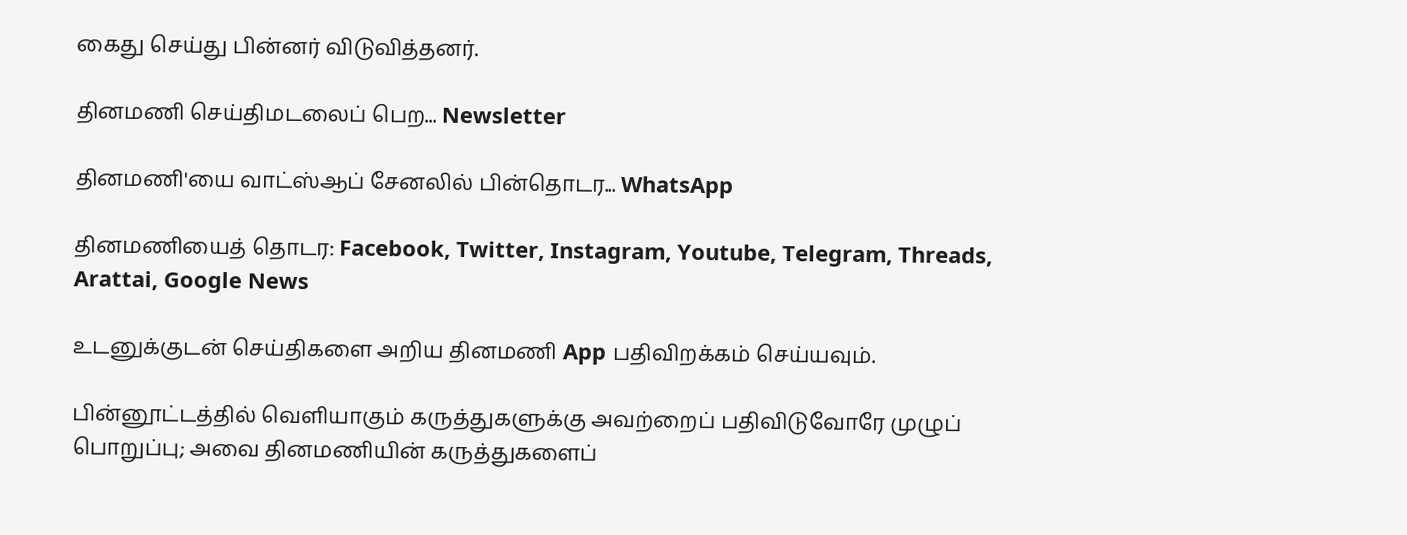கைது செய்து பின்னர் விடுவித்தனர்.

தினமணி செய்திமடலைப் பெற... Newsletter

தினமணி'யை வாட்ஸ்ஆப் சேனலில் பின்தொடர... WhatsApp

தினமணியைத் தொடர: Facebook, Twitter, Instagram, Youtube, Telegram, Threads, Arattai, Google News

உடனுக்குடன் செய்திகளை அறிய தினமணி App பதிவிறக்கம் செய்யவும்.

பின்னூட்டத்தில் வெளியாகும் கருத்துகளுக்கு அவற்றைப் பதிவிடுவோரே முழுப் பொறுப்பு; அவை தினமணியின் கருத்துகளைப்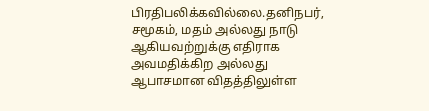பிரதிபலிக்கவில்லை.தனிநபர், சமூகம், மதம் அல்லது நாடு ஆகியவற்றுக்கு எதிராக அவமதிக்கிற அல்லது ஆபாசமான விதத்திலுள்ள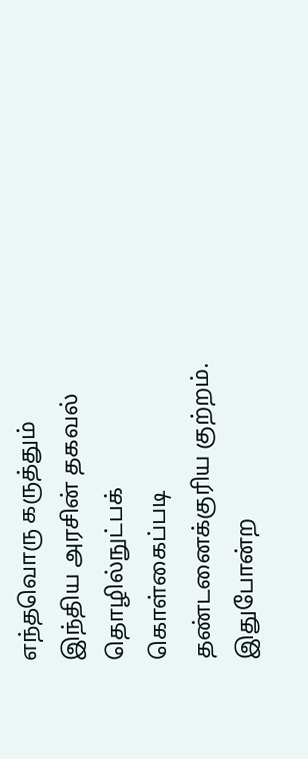எந்தவொரு கருத்தும் இந்திய அரசின் தகவல் தொழில்நுட்பக் கொள்கைப்படி தண்டனைக்குரிய குற்றம். இதுபோன்ற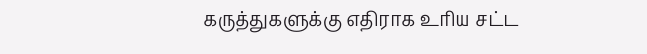கருத்துகளுக்கு எதிராக உரிய சட்ட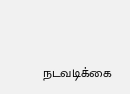நடவடிக்கை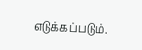எடுக்கப்படும்.